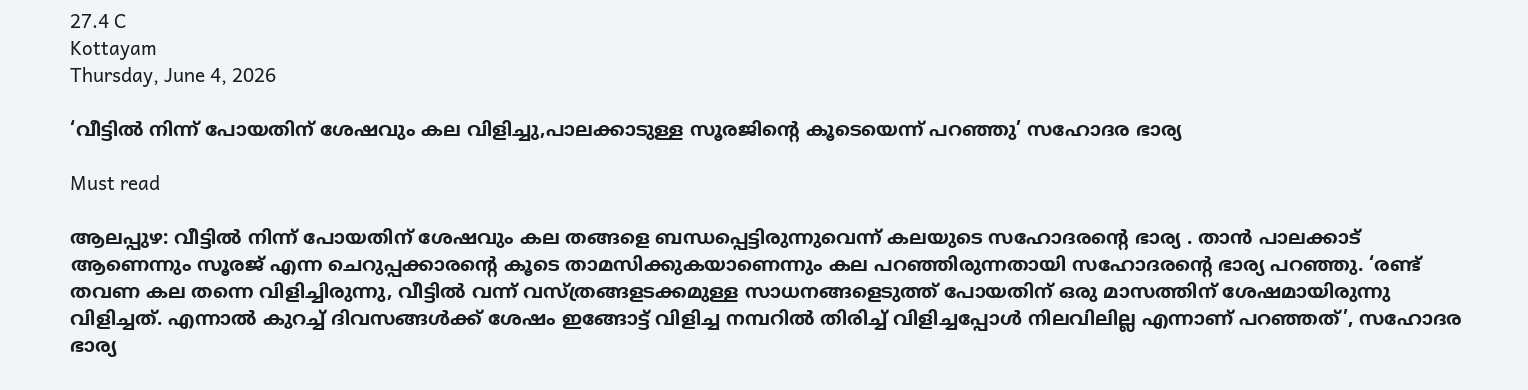27.4 C
Kottayam
Thursday, June 4, 2026

‘വീട്ടിൽ നിന്ന് പോയതിന് ശേഷവും കല വിളിച്ചു,പാലക്കാടുള്ള സൂരജിന്റെ കൂടെയെന്ന് പറഞ്ഞു’ സഹോദര ഭാര്യ

Must read

ആലപ്പുഴ: വീട്ടിൽ നിന്ന് പോയതിന് ശേഷവും കല തങ്ങളെ ബന്ധപ്പെട്ടിരുന്നുവെന്ന് കലയുടെ സഹോദരന്റെ ഭാര്യ . താൻ പാലക്കാട് ആണെന്നും സൂരജ് എന്ന ചെറുപ്പക്കാരന്റെ കൂടെ താമസിക്കുകയാണെന്നും കല പറഞ്ഞിരുന്നതായി സഹോദരൻ്റെ ഭാര്യ പറഞ്ഞു. ‘രണ്ട് തവണ കല തന്നെ വിളിച്ചിരുന്നു, വീട്ടിൽ വന്ന് വസ്ത്രങ്ങളടക്കമുള്ള സാധനങ്ങളെടുത്ത് പോയതിന് ഒരു മാസത്തിന് ശേഷമായിരുന്നു വിളിച്ചത്. എന്നാൽ കുറച്ച് ദിവസങ്ങൾക്ക് ശേഷം ഇങ്ങോട്ട് വിളിച്ച നമ്പറിൽ തിരിച്ച് വിളിച്ചപ്പോൾ നിലവിലില്ല എന്നാണ് പറഞ്ഞത്’, സഹോദര ഭാര്യ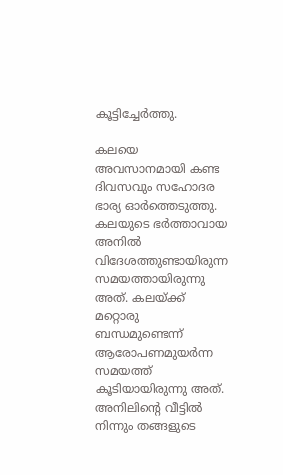കൂട്ടിച്ചേർത്തു.

കലയെ അവസാനമായി കണ്ട ദിവസവും സഹോദര ഭാര്യ ഓർത്തെടുത്തു. കലയുടെ ഭർത്താവായ അനിൽ വിദേശത്തുണ്ടായിരുന്ന സമയത്തായിരുന്നു അത്. കലയ്ക്ക് മറ്റൊരു ബന്ധമുണ്ടെന്ന് ആരോപണമുയർന്ന സമയത്ത് കൂടിയായിരുന്നു അത്. അനിലിന്റെ വീട്ടിൽ നിന്നും തങ്ങളുടെ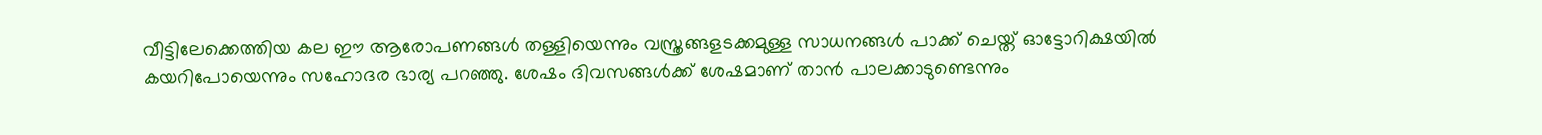വീട്ടിലേക്കെത്തിയ കല ഈ ആരോപണങ്ങൾ തള്ളിയെന്നും വസ്ത്രങ്ങളടക്കമുള്ള സാധനങ്ങൾ പാക്ക് ചെയ്ത് ഓട്ടോറിക്ഷയിൽ കയറിപോയെന്നും സഹോദര ഭാര്യ പറഞ്ഞു. ശേഷം ദിവസങ്ങൾക്ക് ശേഷമാണ് താൻ പാലക്കാടുണ്ടെന്നും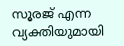സൂരജ് എന്ന വ്യക്തിയുമായി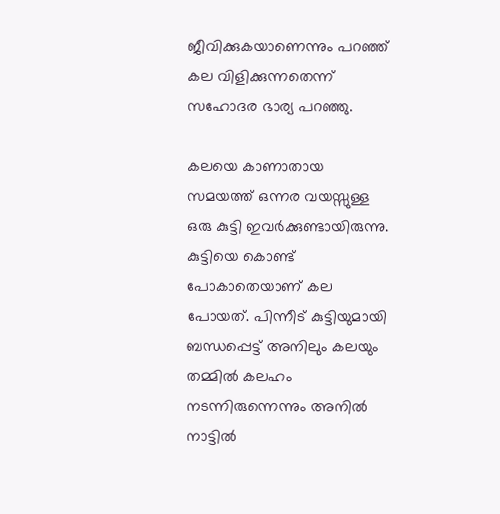ജീവിക്കുകയാണെന്നും പറഞ്ഞ് കല വിളിക്കുന്നതെന്ന് സഹോദര ഭാര്യ പറഞ്ഞു.

കലയെ കാണാതായ സമയത്ത് ഒന്നര വയസ്സുള്ള ഒരു കുട്ടി ഇവർക്കുണ്ടായിരുന്നു. കുട്ടിയെ കൊണ്ട് പോകാതെയാണ് കല പോയത്. പിന്നീട് കുട്ടിയുമായി ബന്ധപ്പെട്ട് അനിലും കലയും തമ്മിൽ കലഹം നടന്നിരുന്നെന്നും അനിൽ നാട്ടിൽ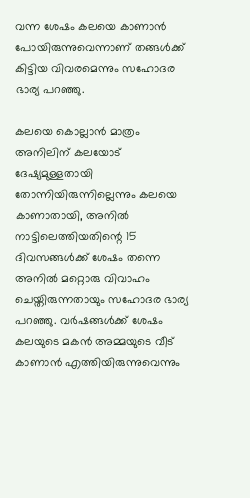വന്ന ശേഷം കലയെ കാണാൻ പോയിരുന്നുവെന്നാണ് തങ്ങൾക്ക് കിട്ടിയ വിവരമെന്നും സഹോദര ഭാര്യ പറഞ്ഞു.

കലയെ കൊല്ലാൻ മാത്രം അനിലിന് കലയോട് ദേഷ്യമുള്ളതായി തോന്നിയിരുന്നില്ലെന്നും കലയെ കാണാതായി, അനിൽ നാട്ടിലെത്തിയതിന്റെ 15 ദിവസങ്ങൾക്ക് ശേഷം തന്നെ അനിൽ മറ്റൊരു വിവാഹം ചെയ്തിരുന്നതായും സഹോദര ഭാര്യ പറഞ്ഞു. വർഷങ്ങൾക്ക് ശേഷം കലയുടെ മകൻ അമ്മയുടെ വീട് കാണാൻ എത്തിയിരുന്നുവെന്നും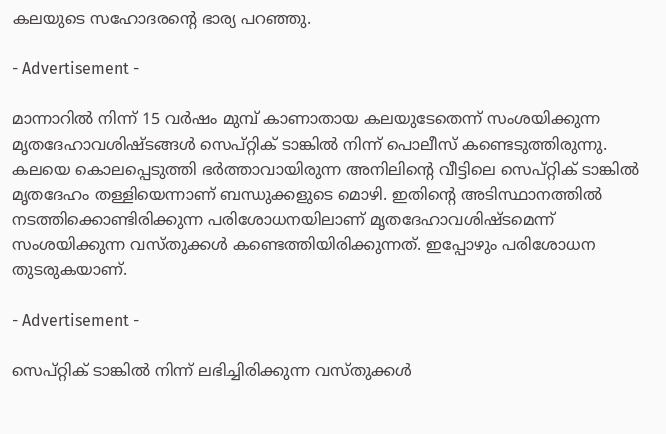കലയുടെ സഹോദരന്റെ ഭാര്യ പറഞ്ഞു.

- Advertisement -

മാന്നാറിൽ നിന്ന് 15 വ‍ർഷം മുമ്പ് കാണാതായ ‌കലയുടേതെന്ന് സംശയിക്കുന്ന മൃതദേഹാവശിഷ്ടങ്ങൾ സെപ്റ്റിക് ടാങ്കിൽ നിന്ന് പൊലീസ് കണ്ടെടുത്തിരുന്നു. കലയെ കൊലപ്പെടുത്തി ഭർത്താവായിരുന്ന അനിലിന്റെ വീട്ടിലെ സെപ്റ്റിക് ടാങ്കിൽ മൃതദേഹം തള്ളിയെന്നാണ് ബന്ധുക്കളുടെ മൊഴി. ഇതിന്റെ അടിസ്ഥാനത്തിൽ നടത്തിക്കൊണ്ടിരിക്കുന്ന പരിശോധനയിലാണ് മൃതദേഹാവശിഷ്ടമെന്ന് സംശയിക്കുന്ന വസ്തുക്കൾ കണ്ടെത്തിയിരിക്കുന്നത്. ഇപ്പോഴും പരിശോധന തുടരുകയാണ്.

- Advertisement -

സെപ്റ്റിക് ടാങ്കിൽ നിന്ന് ലഭിച്ചിരിക്കുന്ന വസ്തുക്കൾ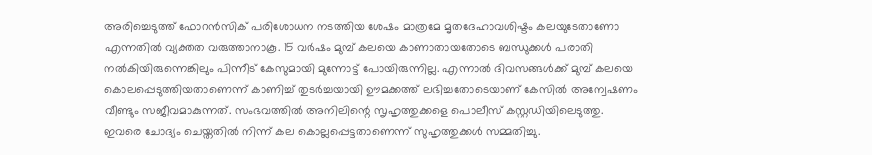അരിച്ചെടുത്ത് ഫോറൻസിക് പരിശോധന നടത്തിയ ശേഷം മാത്രമേ മൃതദേഹാവശിഷ്ടം കലയുടേതാണോ എന്നതിൽ വ്യക്തത വരുത്താനാകൂ. 15 വർഷം മുമ്പ് കലയെ കാണാതായതോടെ ബന്ധുക്കൾ പരാതി നൽകിയിരുന്നെങ്കിലും പിന്നീട് കേസുമായി മുന്നോട്ട് പോയിരുന്നില്ല. എന്നാൽ ദിവസങ്ങൾക്ക് മുമ്പ് കലയെ കൊലപ്പെടുത്തിയതാണെന്ന് കാണിച്ച് തുടർച്ചയായി ഊമക്കത്ത് ലഭിച്ചതോടെയാണ് കേസിൽ അന്വേഷണം വീണ്ടും സജീവമാകുന്നത്. സംഭവത്തില്‍ അനിലിന്റെ സൃഹൃത്തുക്കളെ പൊലീസ് കസ്റ്റഡിയിലെടുത്തു. ഇവരെ ചോദ്യം ചെയ്തതിൽ നിന്ന് കല കൊല്ലപ്പെട്ടതാണെന്ന് സുഹൃത്തുക്കൾ സമ്മതിച്ചു.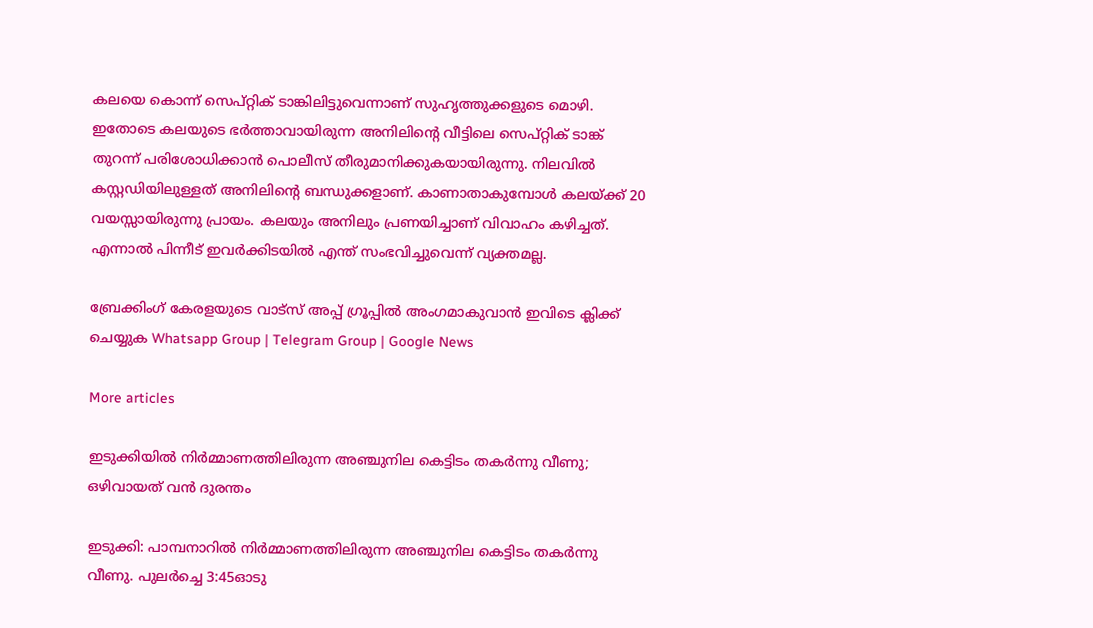കലയെ കൊന്ന് സെപ്റ്റിക് ടാങ്കിലിട്ടുവെന്നാണ് സുഹൃത്തുക്കളുടെ മൊഴി. ഇതോടെ കലയുടെ ഭർത്താവായിരുന്ന അനിലിന്റെ വീട്ടിലെ സെപ്റ്റിക് ടാങ്ക് തുറന്ന് പരിശോധിക്കാൻ പൊലീസ് തീരുമാനിക്കുകയായിരുന്നു. നിലവിൽ കസ്റ്റഡിയിലുള്ളത് അനിലിന്റെ ബന്ധുക്കളാണ്. കാണാതാകുമ്പോൾ കലയ്ക്ക് 20 വയസ്സായിരുന്നു പ്രായം. കലയും അനിലും പ്രണയിച്ചാണ് വിവാഹം കഴിച്ചത്. എന്നാൽ പിന്നീട് ഇവ‍ർക്കിടയിൽ എന്ത് സംഭവിച്ചുവെന്ന് വ്യക്തമല്ല.

ബ്രേക്കിംഗ് കേരളയുടെ വാട്സ് അപ്പ് ഗ്രൂപ്പിൽ അംഗമാകുവാൻ ഇവിടെ ക്ലിക്ക് ചെയ്യുക Whatsapp Group | Telegram Group | Google News

More articles

ഇടുക്കിയിൽ നിർമ്മാണത്തിലിരുന്ന അഞ്ചുനില കെട്ടിടം തകർന്നു വീണു; ഒഴിവായത് വൻ ദുരന്തം

ഇടുക്കി: പാമ്പനാറിൽ നിർമ്മാണത്തിലിരുന്ന അഞ്ചുനില കെട്ടിടം തകർന്നു വീണു. പുലർച്ചെ 3:45ഓടു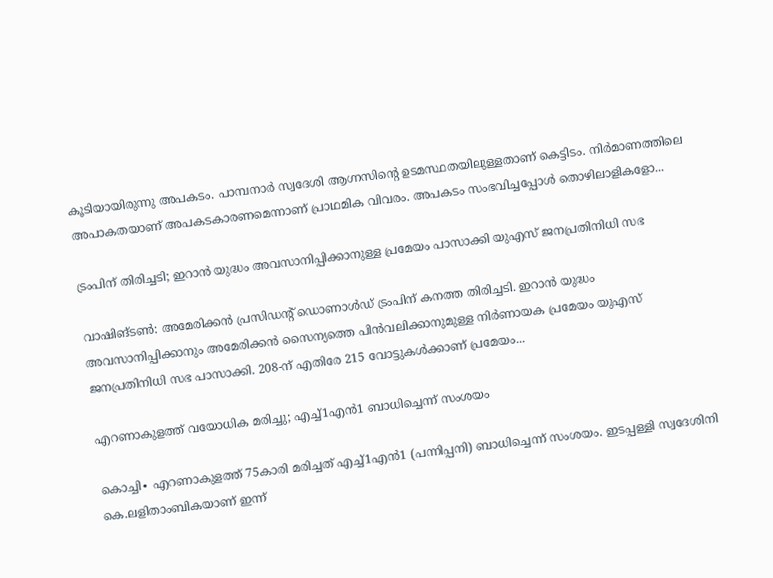കൂടിയായിരുന്നു അപകടം. പാമ്പനാർ സ്വദേശി ആഗ്നസിന്റെ ഉടമസ്ഥതയിലുള്ളതാണ് കെട്ടിടം. നിർമാണത്തിലെ അപാകതയാണ് അപകടകാരണമെന്നാണ് പ്രാഥമിക വിവരം. അപകടം സംഭവിച്ചപ്പോൾ തൊഴിലാളികളോ...

ട്രംപിന് തിരിച്ചടി; ഇറാൻ യുദ്ധം അവസാനിപ്പിക്കാനുള്ള പ്രമേയം പാസാക്കി യുഎസ് ജനപ്രതിനിധി സഭ

വാഷിങ്ടൺ: അമേരിക്കൻ പ്രസിഡന്റ് ഡൊണാൾഡ് ട്രംപിന് കനത്ത തിരിച്ചടി. ഇറാൻ യുദ്ധം അവസാനിപ്പിക്കാനും അമേരിക്കൻ സൈന്യത്തെ പിൻവലിക്കാനുമുള്ള നിർണായക പ്രമേയം യുഎസ് ജനപ്രതിനിധി സഭ പാസാക്കി. 208-ന് എതിരേ 215 വോട്ടുകൾക്കാണ് പ്രമേയം...

എറണാകുളത്ത് വയോധിക മരിച്ചു; എച്ച്1എൻ1 ബാധിച്ചെന്ന് സംശയം

കൊച്ചി∙ എറണാകുളത്ത് 75കാരി മരിച്ചത് എച്ച്1എൻ1 (പന്നിപ്പനി) ബാധിച്ചെന്ന് സംശയം. ഇടപ്പള്ളി സ്വദേശിനി കെ.ലളിതാംബികയാണ് ഇന്ന്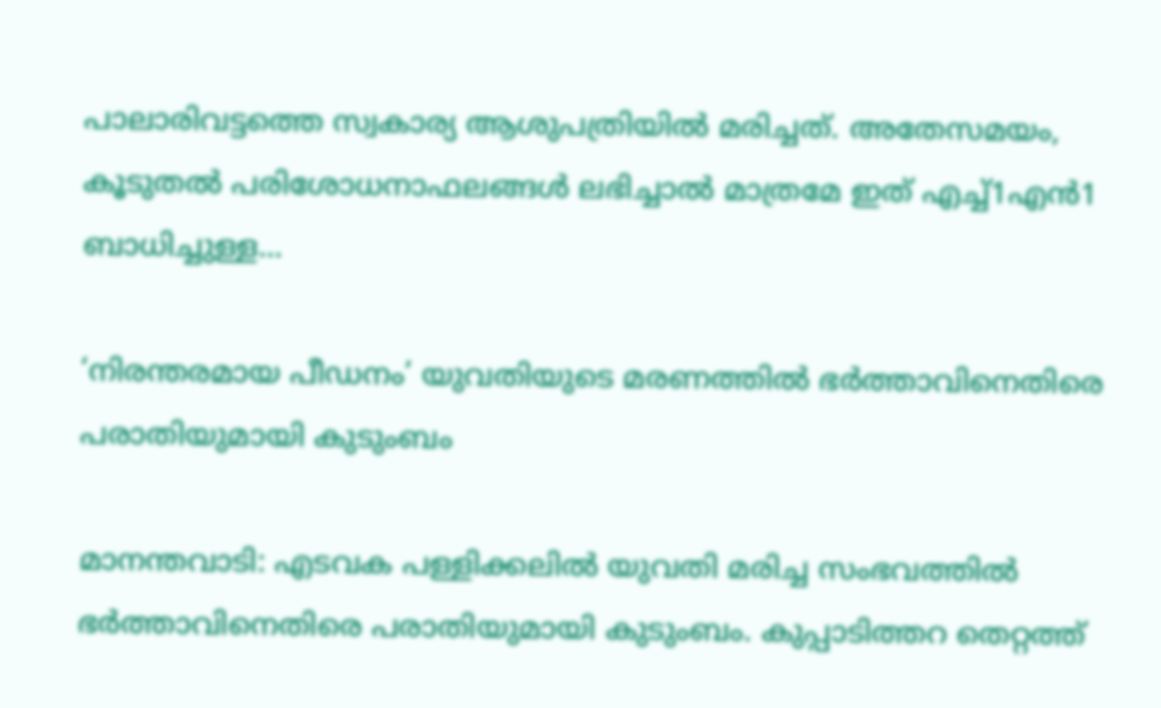പാലാരിവട്ടത്തെ സ്വകാര്യ ആശുപത്രിയിൽ മരിച്ചത്. അതേസമയം, കൂടുതൽ പരിശോധനാഫലങ്ങൾ ലഭിച്ചാൽ മാത്രമേ ഇത് എച്ച്1എൻ1 ബാധിച്ചുള്ള...

‘നിരന്തരമായ പീഡനം’ യുവതിയുടെ മരണത്തിൽ ഭർത്താവിനെതിരെ പരാതിയുമായി കുടുംബം

മാനന്തവാടി: എടവക പള്ളിക്കലിൽ യുവതി മരിച്ച സംഭവത്തിൽ ഭർത്താവിനെതിരെ പരാതിയുമായി കുടുംബം. കുപ്പാടിത്തറ തെറ്റത്ത്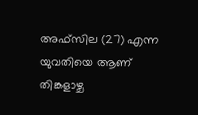അഫ്‌സില (27) എന്ന യുവതിയെ ആണ് തിങ്കളാഴ്ച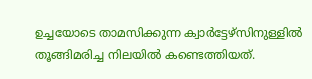ഉച്ചയോടെ താമസിക്കുന്ന ക്വാർട്ടേഴ്‌സിനുള്ളിൽ തൂങ്ങിമരിച്ച നിലയിൽ കണ്ടെത്തിയത്.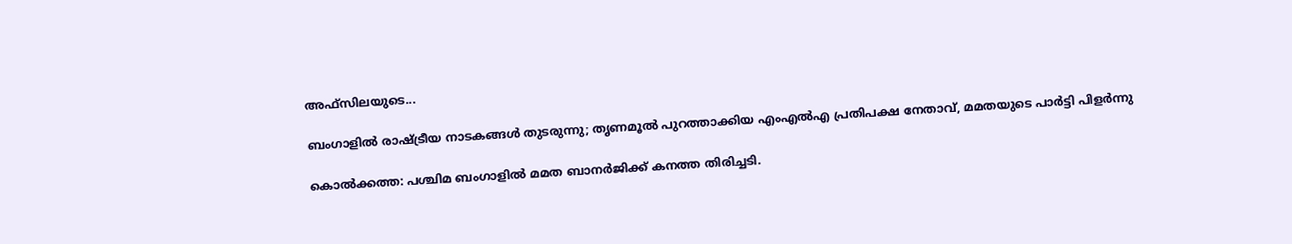അഫ്‌സിലയുടെ...

ബംഗാളിൽ രാഷ്ട്രീയ നാടകങ്ങൾ തുടരുന്നു; തൃണമൂൽ പുറത്താക്കിയ എംഎൽഎ പ്രതിപക്ഷ നേതാവ്, മമതയുടെ പാർട്ടി പിളർന്നു

കൊൽക്കത്ത: പശ്ചിമ ബംഗാളിൽ മമത ബാനർജിക്ക് കനത്ത തിരിച്ചടി.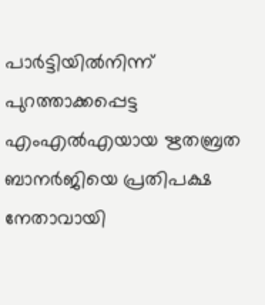പാർട്ടിയിൽനിന്ന് പുറത്താക്കപ്പെട്ട എംഎൽഎയായ ഋതബ്രത ബാനർജിയെ പ്രതിപക്ഷ നേതാവായി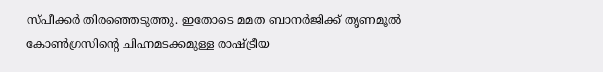സ്പീക്കർ തിരഞ്ഞെടുത്തു. ഇതോടെ മമത ബാനർജിക്ക് തൃണമൂൽ കോൺഗ്രസിന്റെ ചിഹ്നമടക്കമുള്ള രാഷ്ട്രീയ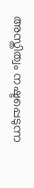അസ്തിത്വം നഷ്ടപ്പെടുന്ന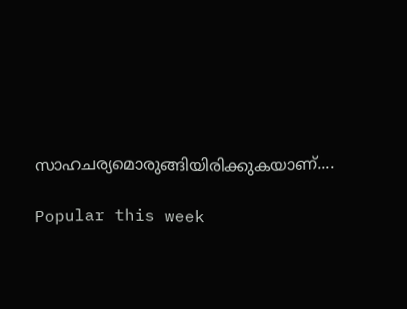സാഹചര്യമൊരുങ്ങിയിരിക്കുകയാണ്....

Popular this week